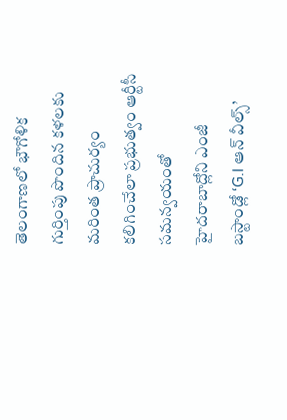తెలంగాణలో భౌగోళిక గుర్తింపు పొందిన కళలకు మరింత ప్రాచుర్యం కలిగించేలా ప్రభుత్వం ఆర్టీసీ సమన్వయంతో హైదరాబాద్లోని ఎంజీ బస్టాండ్లో ‘G.I ఆన్ వీల్స్’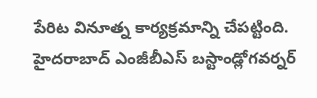పేరిట వినూత్న కార్యక్రమాన్ని చేపట్టింది. హైదరాబాద్ ఎంజీబీఎస్ బస్టాండ్లోగవర్నర్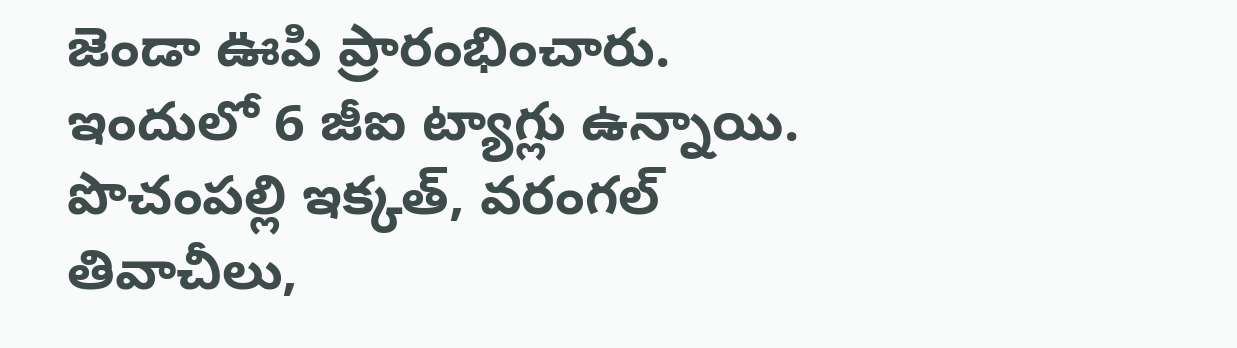జెండా ఊపి ప్రారంభించారు. ఇందులో 6 జీఐ ట్యాగ్లు ఉన్నాయి. పొచంపల్లి ఇక్కత్, వరంగల్ తివాచీలు,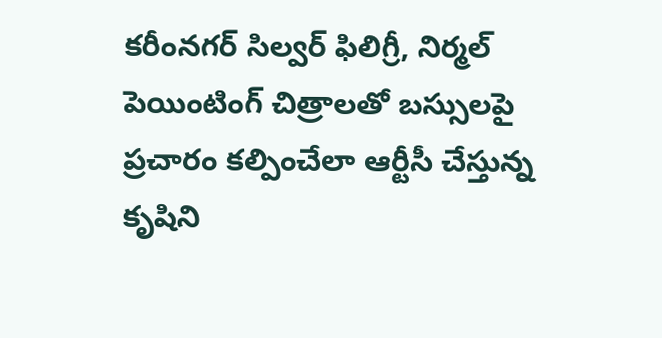కరీంనగర్ సిల్వర్ ఫిలిగ్రీ, నిర్మల్ పెయింటింగ్ చిత్రాలతో బస్సులపై ప్రచారం కల్పించేలా ఆర్టీసీ చేస్తున్న కృషిని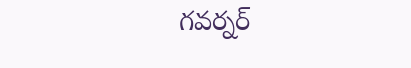గవర్నర్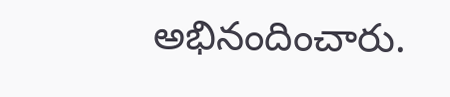అభినందించారు.